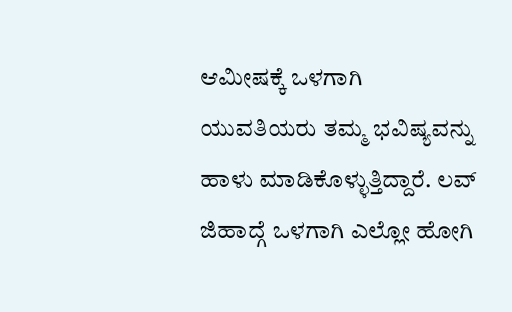ಆಮೀಷಕ್ಕೆ ಒಳಗಾಗಿ ಯುವತಿಯರು ತಮ್ಮ ಭವಿಷ್ಯವನ್ನು ಹಾಳು ಮಾಡಿಕೊಳ್ಳುತ್ತಿದ್ದಾರೆ. ಲವ್ ಜಿಹಾದ್ಗೆ ಒಳಗಾಗಿ ಎಲ್ಲೋ ಹೋಗಿ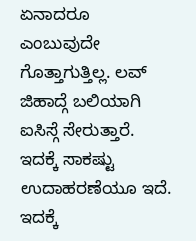ಏನಾದರೂ ಎಂಬುವುದೇ ಗೊತ್ತಾಗುತ್ತಿಲ್ಲ. ಲವ್ ಜಿಹಾದ್ಗೆ ಬಲಿಯಾಗಿ ಐಸಿಸ್ಗೆ ಸೇರುತ್ತಾರೆ. ಇದಕ್ಕೆ ಸಾಕಷ್ಟು ಉದಾಹರಣೆಯೂ ಇದೆ. ಇದಕ್ಕೆ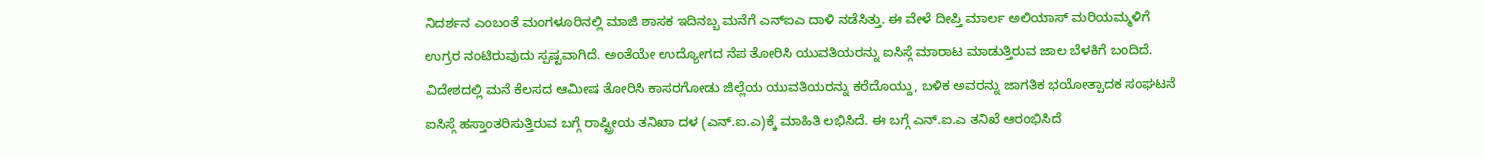ನಿದರ್ಶನ ಎಂಬಂತೆ ಮಂಗಳೂರಿನಲ್ಲಿ ಮಾಜಿ ಶಾಸಕ ಇದಿನಬ್ಬ ಮನೆಗೆ ಎನ್ಐಎ ದಾಳಿ ನಡೆಸಿತ್ತು. ಈ ವೇಳೆ ದೀಪ್ತಿ ಮಾರ್ಲ ಅಲಿಯಾಸ್ ಮರಿಯಮ್ಮಳಿಗೆ ಉಗ್ರರ ನಂಟಿರುವುದು ಸ್ಪಷ್ಟವಾಗಿದೆ. ಅಂತೆಯೇ ಉದ್ಯೋಗದ ನೆಪ ತೋರಿಸಿ ಯುವತಿಯರನ್ನು ಐಸಿಸ್ಗೆ ಮಾರಾಟ ಮಾಡುತ್ತಿರುವ ಜಾಲ ಬೆಳಕಿಗೆ ಬಂದಿದೆ.
ವಿದೇಶದಲ್ಲಿ ಮನೆ ಕೆಲಸದ ಆಮೀಷ ತೋರಿಸಿ ಕಾಸರಗೋಡು ಜಿಲ್ಲೆಯ ಯುವತಿಯರನ್ನು ಕರೆದೊಯ್ದು, ಬಳಿಕ ಅವರನ್ನು ಜಾಗತಿಕ ಭಯೋತ್ಪಾದಕ ಸಂಘಟನೆ ಐಸಿಸ್ಗೆ ಹಸ್ತಾಂತರಿಸುತ್ತಿರುವ ಬಗ್ಗೆ ರಾಷ್ಟ್ರೀಯ ತನಿಖಾ ದಳ (ಎನ್.ಐ.ಎ)ಕ್ಕೆ ಮಾಹಿತಿ ಲಭಿಸಿದೆ. ಈ ಬಗ್ಗೆ ಎನ್.ಐ.ಎ ತನಿಖೆ ಆರಂಭಿಸಿದೆ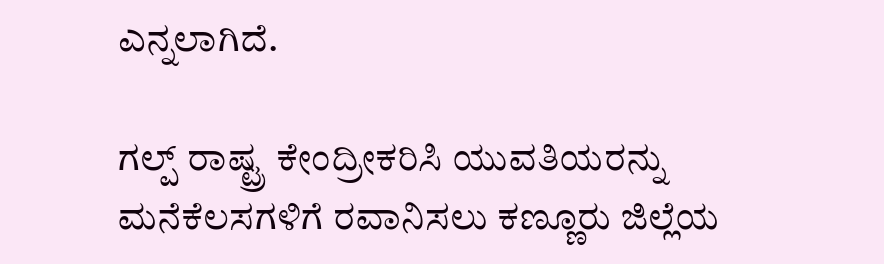ಎನ್ನಲಾಗಿದೆ.

ಗಲ್ಪ್ ರಾಷ್ಟ್ರ ಕೇಂದ್ರೀಕರಿಸಿ ಯುವತಿಯರನ್ನು ಮನೆಕೆಲಸಗಳಿಗೆ ರವಾನಿಸಲು ಕಣ್ಣೂರು ಜಿಲ್ಲೆಯ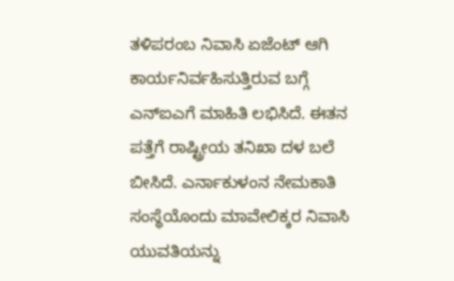ತಳಿಪರಂಬ ನಿವಾಸಿ ಏಜೆಂಟ್ ಆಗಿ ಕಾರ್ಯನಿರ್ವಹಿಸುತ್ತಿರುವ ಬಗ್ಗೆ ಎನ್ಐಎಗೆ ಮಾಹಿತಿ ಲಭಿಸಿದೆ. ಈತನ ಪತ್ತೆಗೆ ರಾಷ್ಟ್ರೀಯ ತನಿಖಾ ದಳ ಬಲೆ ಬೀಸಿದೆ. ಎರ್ನಾಕುಳಂನ ನೇಮಕಾತಿ ಸಂಸ್ಥೆಯೊಂದು ಮಾವೇಲಿಕ್ಕರ ನಿವಾಸಿ ಯುವತಿಯನ್ನು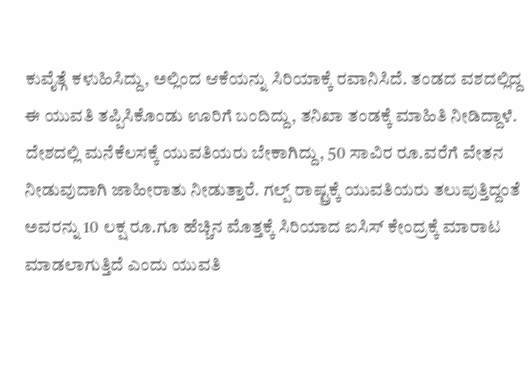ಕುವೈತ್ಗೆ ಕಳುಹಿಸಿದ್ದು, ಅಲ್ಲಿಂದ ಆಕೆಯನ್ನು ಸಿರಿಯಾಕ್ಕೆ ರವಾನಿಸಿದೆ. ತಂಡದ ವಶದಲ್ಲಿದ್ದ ಈ ಯುವತಿ ತಪ್ಪಿಸಿಕೊಂಡು ಊರಿಗೆ ಬಂದಿದ್ದು, ತನಿಖಾ ತಂಡಕ್ಕೆ ಮಾಹಿತಿ ನೀಡಿದ್ದಾಳೆ.
ದೇಶದಲ್ಲಿ ಮನೆಕೆಲಸಕ್ಕೆ ಯುವತಿಯರು ಬೇಕಾಗಿದ್ದು, 50 ಸಾವಿರ ರೂ.ವರೆಗೆ ವೇತನ ನೀಡುವುದಾಗಿ ಜಾಹೀರಾತು ನೀಡುತ್ತಾರೆ. ಗಲ್ಪ್ ರಾಷ್ಟ್ರಕ್ಕೆ ಯುವತಿಯರು ತಲುಪುತ್ತಿದ್ದಂತೆ ಅವರನ್ನು 10 ಲಕ್ಷ ರೂ.ಗೂ ಹೆಚ್ಚಿನ ಮೊತ್ತಕ್ಕೆ ಸಿರಿಯಾದ ಐಸಿಸ್ ಕೇಂದ್ರಕ್ಕೆ ಮಾರಾಟ ಮಾಡಲಾಗುತ್ತಿದೆ ಎಂದು ಯುವತಿ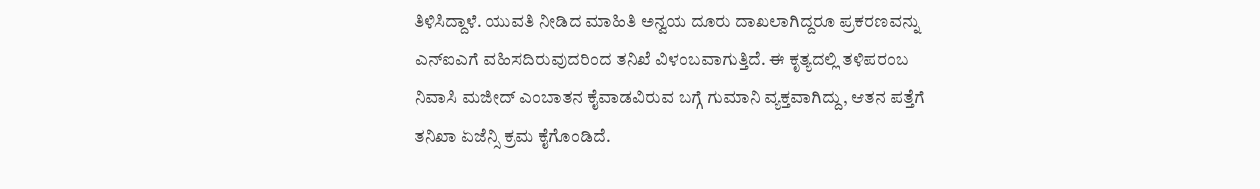ತಿಳಿಸಿದ್ದಾಳೆ. ಯುವತಿ ನೀಡಿದ ಮಾಹಿತಿ ಅನ್ವಯ ದೂರು ದಾಖಲಾಗಿದ್ದರೂ ಪ್ರಕರಣವನ್ನು ಎನ್ಐಎಗೆ ವಹಿಸದಿರುವುದರಿಂದ ತನಿಖೆ ವಿಳಂಬವಾಗುತ್ತಿದೆ. ಈ ಕೃತ್ಯದಲ್ಲಿ ತಳಿಪರಂಬ ನಿವಾಸಿ ಮಜೀದ್ ಎಂಬಾತನ ಕೈವಾಡವಿರುವ ಬಗ್ಗೆ ಗುಮಾನಿ ವ್ಯಕ್ತವಾಗಿದ್ದು, ಆತನ ಪತ್ತೆಗೆ ತನಿಖಾ ಏಜೆನ್ಸಿ ಕ್ರಮ ಕೈಗೊಂಡಿದೆ.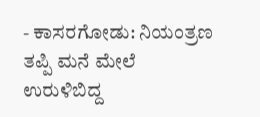- ಕಾಸರಗೋಡು: ನಿಯಂತ್ರಣ ತಪ್ಪಿ ಮನೆ ಮೇಲೆ ಉರುಳಿಬಿದ್ದ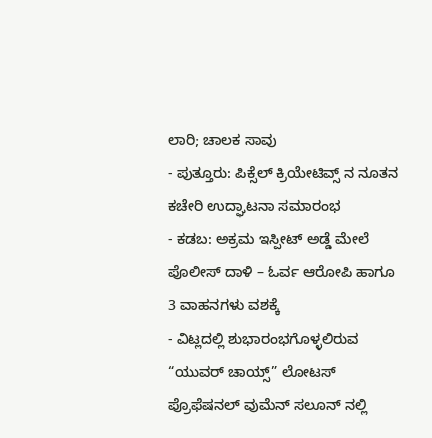ಲಾರಿ; ಚಾಲಕ ಸಾವು
- ಪುತ್ತೂರು: ಪಿಕ್ಸೆಲ್ ಕ್ರಿಯೇಟಿವ್ಸ್ ನ ನೂತನ ಕಚೇರಿ ಉದ್ಘಾಟನಾ ಸಮಾರಂಭ
- ಕಡಬ: ಅಕ್ರಮ ಇಸ್ಪೀಟ್ ಅಡ್ಡೆ ಮೇಲೆ ಪೊಲೀಸ್ ದಾಳಿ – ಓರ್ವ ಆರೋಪಿ ಹಾಗೂ 3 ವಾಹನಗಳು ವಶಕ್ಕೆ
- ವಿಟ್ಲದಲ್ಲಿ ಶುಭಾರಂಭಗೊಳ್ಳಲಿರುವ “ಯುವರ್ ಚಾಯ್ಸ್” ಲೋಟಸ್ ಪ್ರೊಫೆಷನಲ್ ವುಮೆನ್ ಸಲೂನ್ ನಲ್ಲಿ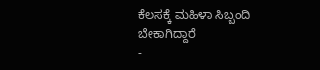ಕೆಲಸಕ್ಕೆ ಮಹಿಳಾ ಸಿಬ್ಬಂದಿ ಬೇಕಾಗಿದ್ದಾರೆ
-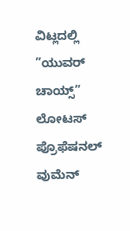ವಿಟ್ಲದಲ್ಲಿ ”ಯುವರ್ ಚಾಯ್ಸ್” ಲೋಟಸ್ ಪ್ರೊಫೆಷನಲ್ ವುಮೆನ್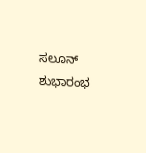ಸಲೂನ್ ಶುಭಾರಂಭ